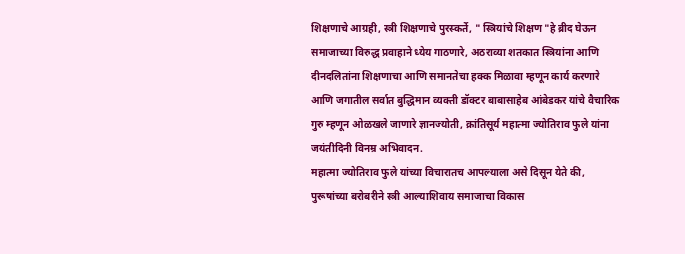शिक्षणाचे आग्रही, स्त्री शिक्षणाचे पुरस्कर्ते, " स्त्रियांचे शिक्षण "हे ब्रीद घेऊन समाजाच्या विरुद्ध प्रवाहाने ध्येय गाठणारे, अठराव्या शतकात स्त्रियांना आणि दीनदलितांना शिक्षणाचा आणि समानतेचा हक्क मिळावा म्हणून कार्य करणारे आणि जगातील सर्वात बुद्धिमान व्यक्ती डॉक्टर बाबासाहेब आंबेडकर यांचे वैचारिक गुरु म्हणून ओळखले जाणारे ज्ञानज्योती, क्रांतिसूर्य महात्मा ज्योतिराव फुले यांना जयंतीदिनी विनम्र अभिवादन.
महात्मा ज्योतिराव फुले यांच्या विचारातच आपल्याला असे दिसून येते की, पुरूषांच्या बरोबरीने स्त्री आल्याशिवाय समाजाचा विकास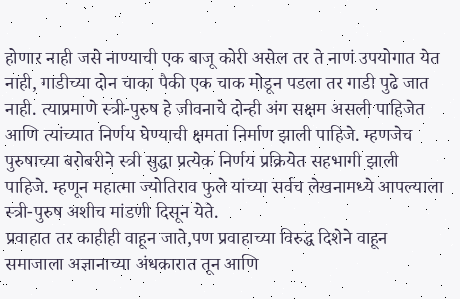होणार नाही जसे नाण्याची एक बाजू कोरी असेल तर ते नाणं उपयोगात येत नाही, गाडीच्या दोन चाका पैकी एक चाक मोडून पडला तर गाडी पुढे जात नाही. त्याप्रमाणे स्त्री-पुरुष हे जीवनाचे दोन्ही अंग सक्षम असली पाहिजेत आणि त्यांच्यात निर्णय घेण्याची क्षमता निर्माण झाली पाहिजे. म्हणजेच पुरुषाच्या बरोबरीने स्त्री सुद्धा प्रत्येक निर्णय प्रक्रियेत सहभागी झाली पाहिजे. म्हणून महात्मा ज्योतिराव फुले यांच्या सर्वच लेखनामध्ये आपल्याला स्त्री-पुरुष अशीच मांडणी दिसून येते.
प्रवाहात तर काहीही वाहून जाते,पण प्रवाहाच्या विरुद्ध दिशेने वाहून समाजाला अज्ञानाच्या अंधकारात तून आणि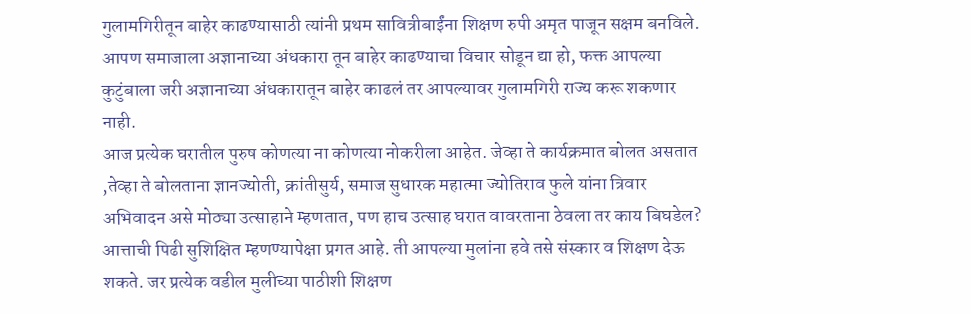गुलामगिरीतून बाहेर काढण्यासाठी त्यांनी प्रथम सावित्रीबाईंना शिक्षण रुपी अमृत पाजून सक्षम बनविले. आपण समाजाला अज्ञानाच्या अंधकारा तून बाहेर काढण्याचा विचार सोडून द्या हो, फक्त आपल्या कुटुंबाला जरी अज्ञानाच्या अंधकारातून बाहेर काढलं तर आपल्यावर गुलामगिरी राज्य करू शकणार नाही.
आज प्रत्येक घरातील पुरुष कोणत्या ना कोणत्या नोकरीला आहेत. जेव्हा ते कार्यक्रमात बोलत असतात ,तेव्हा ते बोलताना ज्ञानज्योती, क्रांतीसुर्य, समाज सुधारक महात्मा ज्योतिराव फुले यांना त्रिवार अभिवादन असे मोठ्या उत्साहाने म्हणतात, पण हाच उत्साह घरात वावरताना ठेवला तर काय बिघडेल? आत्ताची पिढी सुशिक्षित म्हणण्यापेक्षा प्रगत आहे. ती आपल्या मुलांना हवे तसे संस्कार व शिक्षण देऊ शकते. जर प्रत्येक वडील मुलीच्या पाठीशी शिक्षण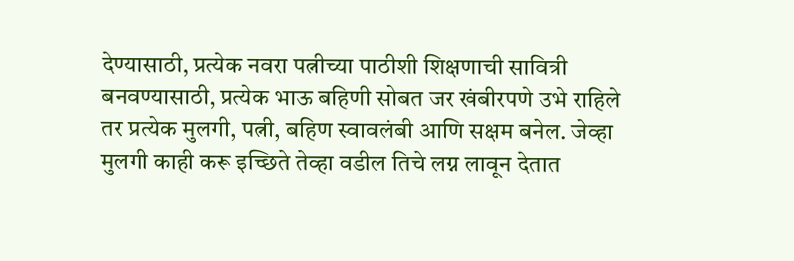देण्यासाठी, प्रत्येक नवरा पत्नीच्या पाठीशी शिक्षणाची सावित्री बनवण्यासाठी, प्रत्येक भाऊ बहिणी सोबत जर खंबीरपणे उभे राहिले तर प्रत्येक मुलगी, पत्नी, बहिण स्वावलंबी आणि सक्षम बनेल. जेव्हा मुलगी काही करू इच्छिते तेव्हा वडील तिचे लग्न लावून देतात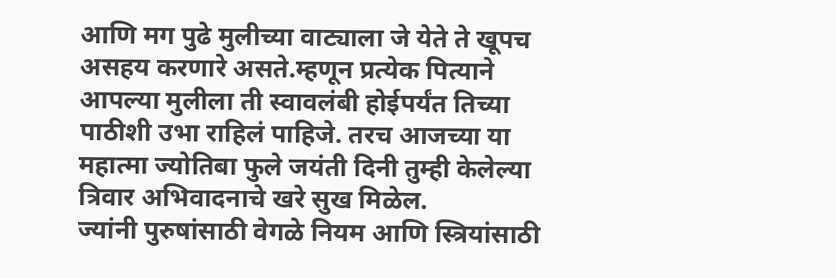आणि मग पुढे मुलीच्या वाट्याला जे येते ते खूपच असहय करणारे असते.म्हणून प्रत्येक पित्याने आपल्या मुलीला ती स्वावलंबी होईपर्यंत तिच्या पाठीशी उभा राहिलं पाहिजे. तरच आजच्या या महात्मा ज्योतिबा फुले जयंती दिनी तुम्ही केलेल्या त्रिवार अभिवादनाचे खरे सुख मिळेल.
ज्यांनी पुरुषांसाठी वेगळे नियम आणि स्त्रियांसाठी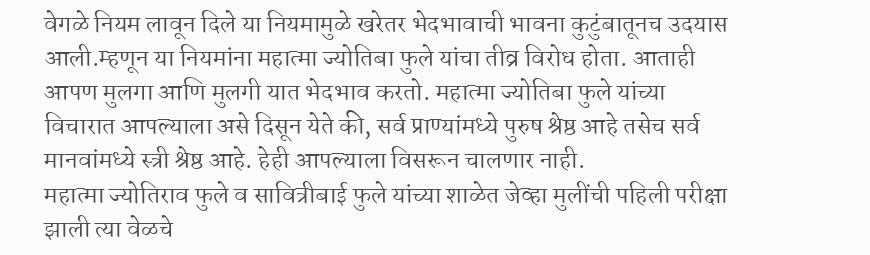वेगळे नियम लावून दिले या नियमामुळे खरेतर भेदभावाची भावना कुटुंबातूनच उदयास आली.म्हणून या नियमांना महात्मा ज्योतिबा फुले यांचा तीव्र विरोध होता. आताही आपण मुलगा आणि मुलगी यात भेदभाव करतो. महात्मा ज्योतिबा फुले यांच्या विचारात आपल्याला असे दिसून येते की, सर्व प्राण्यांमध्ये पुरुष श्रेष्ठ आहे तसेच सर्व मानवांमध्ये स्त्री श्रेष्ठ आहे. हेही आपल्याला विसरून चालणार नाही.
महात्मा ज्योतिराव फुले व सावित्रीबाई फुले यांच्या शाळेत जेव्हा मुलींची पहिली परीक्षा झाली त्या वेळचे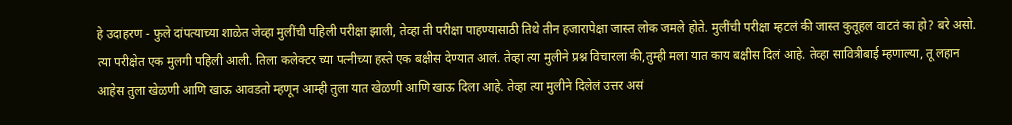हे उदाहरण - फुले दांपत्याच्या शाळेत जेव्हा मुलींची पहिली परीक्षा झाली, तेव्हा ती परीक्षा पाहण्यासाठी तिथे तीन हजारापेक्षा जास्त लोक जमले होते. मुलींची परीक्षा म्हटलं की जास्त कुतूहल वाटतं का हो? बरे असो. त्या परीक्षेत एक मुलगी पहिली आली. तिला कलेक्टर च्या पत्नीच्या हस्ते एक बक्षीस देण्यात आलं. तेव्हा त्या मुलीने प्रश्न विचारला की,तुम्ही मला यात काय बक्षीस दिलं आहे. तेव्हा सावित्रीबाई म्हणाल्या, तू लहान आहेस तुला खेळणी आणि खाऊ आवडतो म्हणून आम्ही तुला यात खेळणी आणि खाऊ दिला आहे. तेव्हा त्या मुलीने दिलेलं उत्तर असं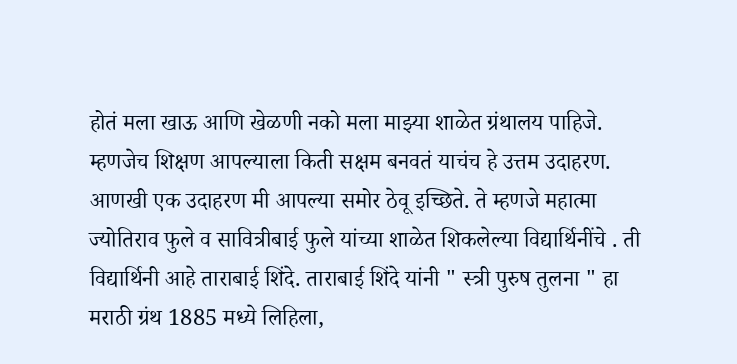होतं मला खाऊ आणि खेळणी नको मला माझ्या शाळेत ग्रंथालय पाहिजे. म्हणजेच शिक्षण आपल्याला किती सक्षम बनवतं याचंच हे उत्तम उदाहरण.
आणखी एक उदाहरण मी आपल्या समोर ठेवू इच्छिते. ते म्हणजे महात्मा ज्योतिराव फुले व सावित्रीबाई फुले यांच्या शाळेत शिकलेल्या विद्यार्थिनींचे . ती विद्यार्थिनी आहे ताराबाई शिंदे. ताराबाई शिंदे यांनी " स्त्री पुरुष तुलना " हा मराठी ग्रंथ 1885 मध्ये लिहिला,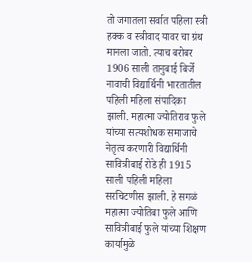तो जगातला सर्वात पहिला स्त्री हक्क व स्त्रीवाद यावर चा ग्रंथ मानला जातो. त्याच बरोबर 1906 साली तानुबाई बिर्जे नावाची विद्यार्थिनी भारतातील पहिली महिला संपादिका झाली. महात्मा ज्योतिराव फुले यांच्या सत्यशोधक समाजाचे नेतृत्व करणारी विद्यार्थिनी सावित्रीबाई रोडे ही 1915 साली पहिली महिला सरचिटणीस झाली. हे सगळं महात्मा ज्योतिबा फुले आणि सावित्रीबाई फुले यांच्या शिक्षण कार्यामुळे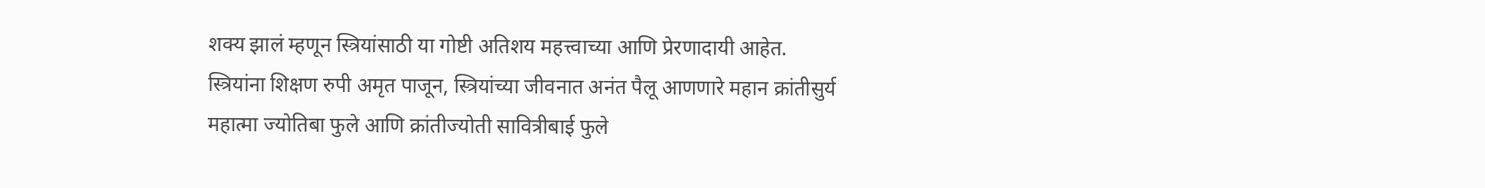शक्य झालं म्हणून स्त्रियांसाठी या गोष्टी अतिशय महत्त्वाच्या आणि प्रेरणादायी आहेत.
स्त्रियांना शिक्षण रुपी अमृत पाजून, स्त्रियांच्या जीवनात अनंत पैलू आणणारे महान क्रांतीसुर्य महात्मा ज्योतिबा फुले आणि क्रांतीज्योती सावित्रीबाई फुले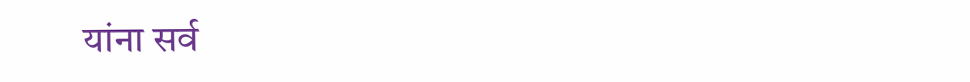यांना सर्व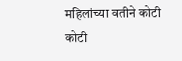महिलांच्या वतीने कोटी कोटी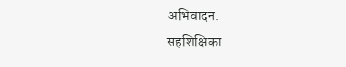अभिवादन.
सहशिक्षिका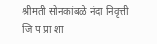श्रीमती सोनकांबळे नंदा निवृत्ती
जि प प्रा शा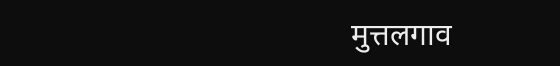मुत्तलगाव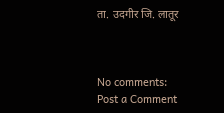ता. उदगीर जि. लातूर



No comments:
Post a Comment